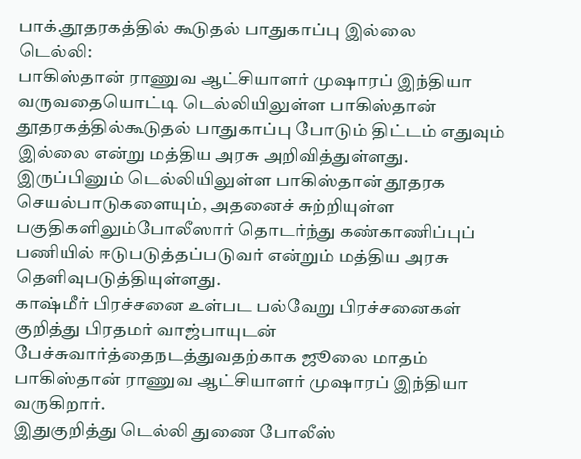பாக்.தூதரகத்தில் கூடுதல் பாதுகாப்பு இல்லை
டெல்லி:
பாகிஸ்தான் ராணுவ ஆட்சியாளர் முஷாரப் இந்தியா வருவதையொட்டி டெல்லியிலுள்ள பாகிஸ்தான் தூதரகத்தில்கூடுதல் பாதுகாப்பு போடும் திட்டம் எதுவும் இல்லை என்று மத்திய அரசு அறிவித்துள்ளது.
இருப்பினும் டெல்லியிலுள்ள பாகிஸ்தான் தூதரக செயல்பாடுகளையும், அதனைச் சுற்றியுள்ள பகுதிகளிலும்போலீஸார் தொடர்ந்து கண்காணிப்புப் பணியில் ஈடுபடுத்தப்படுவர் என்றும் மத்திய அரசு தெளிவுபடுத்தியுள்ளது.
காஷ்மீர் பிரச்சனை உள்பட பல்வேறு பிரச்சனைகள் குறித்து பிரதமர் வாஜ்பாயுடன் பேச்சுவார்த்தைநடத்துவதற்காக ஜூலை மாதம் பாகிஸ்தான் ராணுவ ஆட்சியாளர் முஷாரப் இந்தியா வருகிறார்.
இதுகுறித்து டெல்லி துணை போலீஸ்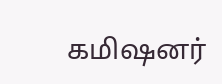கமிஷனர்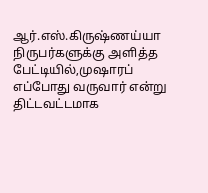ஆர்.எஸ்.கிருஷ்ணய்யா நிருபர்களுக்கு அளித்த பேட்டியில்,முஷாரப் எப்போது வருவார் என்று திட்டவட்டமாக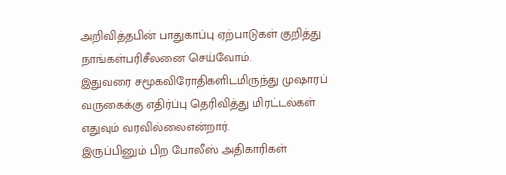அறிவித்தபின் பாதுகாப்பு ஏற்பாடுகள் குறித்து நாங்கள்பரிசீலனை செய்வோம்.
இதுவரை சமூகவிரோதிகளிடமிருந்து முஷாரப் வருகைக்கு எதிர்ப்பு தெரிவித்து மிரட்டல்கள் எதுவும் வரவில்லைஎன்றார்.
இருப்பினும் பிற போலீஸ் அதிகாரிகள்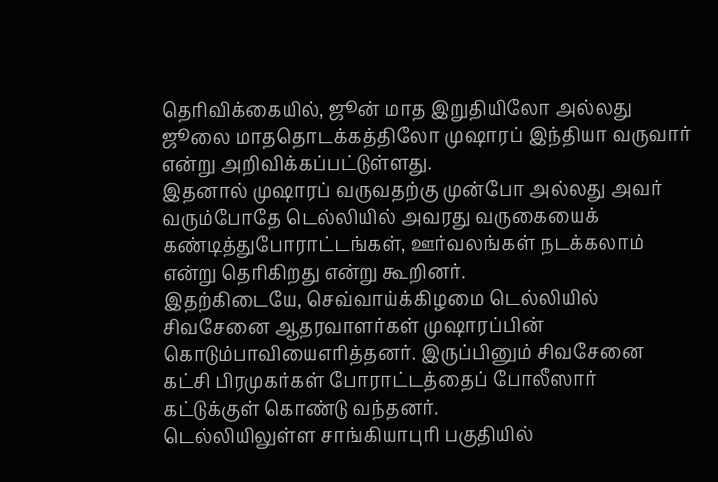தெரிவிக்கையில், ஜூன் மாத இறுதியிலோ அல்லது ஜூலை மாததொடக்கத்திலோ முஷாரப் இந்தியா வருவார் என்று அறிவிக்கப்பட்டுள்ளது.
இதனால் முஷாரப் வருவதற்கு முன்போ அல்லது அவர் வரும்போதே டெல்லியில் அவரது வருகையைக் கண்டித்துபோராட்டங்கள், ஊர்வலங்கள் நடக்கலாம் என்று தெரிகிறது என்று கூறினர்.
இதற்கிடையே, செவ்வாய்க்கிழமை டெல்லியில் சிவசேனை ஆதரவாளர்கள் முஷாரப்பின் கொடும்பாவியைஎரித்தனர். இருப்பினும் சிவசேனை கட்சி பிரமுகர்கள் போராட்டத்தைப் போலீஸார் கட்டுக்குள் கொண்டு வந்தனர்.
டெல்லியிலுள்ள சாங்கியாபுரி பகுதியில்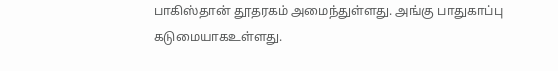பாகிஸ்தான் தூதரகம் அமைந்துள்ளது. அங்கு பாதுகாப்பு கடுமையாகஉள்ளது.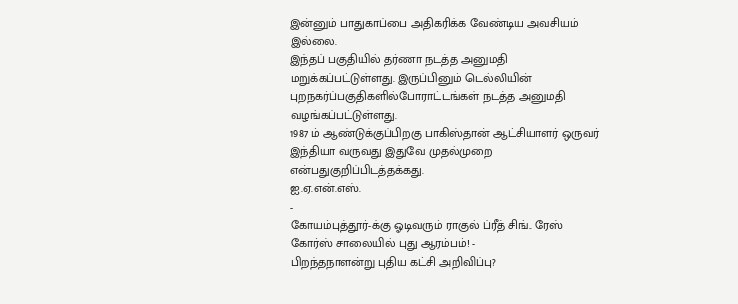இன்னும் பாதுகாப்பை அதிகரிக்க வேண்டிய அவசியம் இல்லை.
இந்தப் பகுதியில் தர்ணா நடத்த அனுமதி மறுக்கப்பட்டுள்ளது. இருப்பினும் டெல்லியின் புறநகர்ப்பகுதிகளில்போராட்டங்கள் நடத்த அனுமதி வழங்கப்பட்டுள்ளது.
1987 ம் ஆண்டுக்குப்பிறகு பாகிஸ்தான் ஆட்சியாளர் ஒருவர் இந்தியா வருவது இதுவே முதல்முறை என்பதுகுறிப்பிடத்தக்கது.
ஐ.ஏ.என்.எஸ்.
-
கோயம்புத்தூர்-க்கு ஓடிவரும் ராகுல் ப்ரீத் சிங்.. ரேஸ் கோர்ஸ் சாலையில் புது ஆரம்பம்! -
பிறந்தநாளன்று புதிய கட்சி அறிவிப்பு?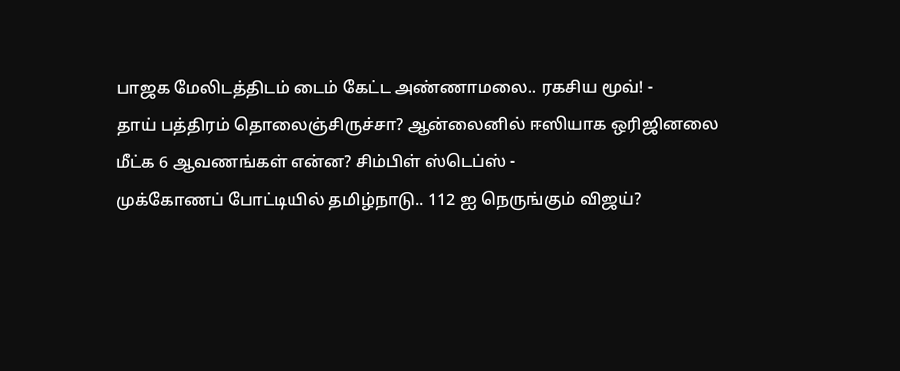பாஜக மேலிடத்திடம் டைம் கேட்ட அண்ணாமலை.. ரகசிய மூவ்! -
தாய் பத்திரம் தொலைஞ்சிருச்சா? ஆன்லைனில் ஈஸியாக ஒரிஜினலை மீட்க 6 ஆவணங்கள் என்ன? சிம்பிள் ஸ்டெப்ஸ் -
முக்கோணப் போட்டியில் தமிழ்நாடு.. 112 ஐ நெருங்கும் விஜய்?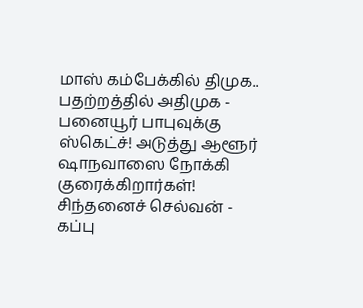மாஸ் கம்பேக்கில் திமுக.. பதற்றத்தில் அதிமுக -
பனையூர் பாபுவுக்கு ஸ்கெட்ச்! அடுத்து ஆளூர் ஷாநவாஸை நோக்கி குரைக்கிறார்கள்! சிந்தனைச் செல்வன் -
கப்பு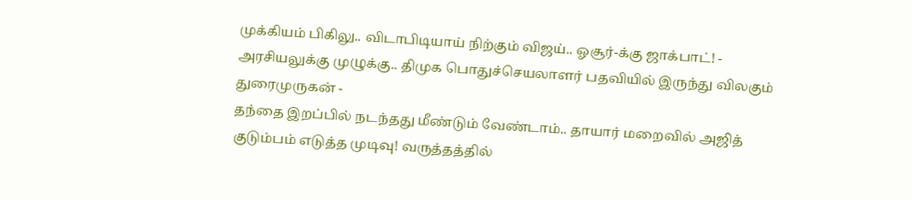முக்கியம் பிகிலு.. விடாபிடியாய் நிற்கும் விஜய்.. ஓசூர்-க்கு ஜாக்பாட்! -
அரசியலுக்கு முழுக்கு.. திமுக பொதுச்செயலாளர் பதவியில் இருந்து விலகும் துரைமுருகன் -
தந்தை இறப்பில் நடந்தது மீண்டும் வேண்டாம்.. தாயார் மறைவில் அஜித் குடும்பம் எடுத்த முடிவு! வருத்தத்தில்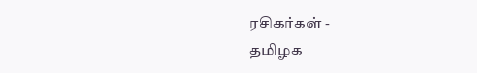ரசிகர்கள் -
தமிழக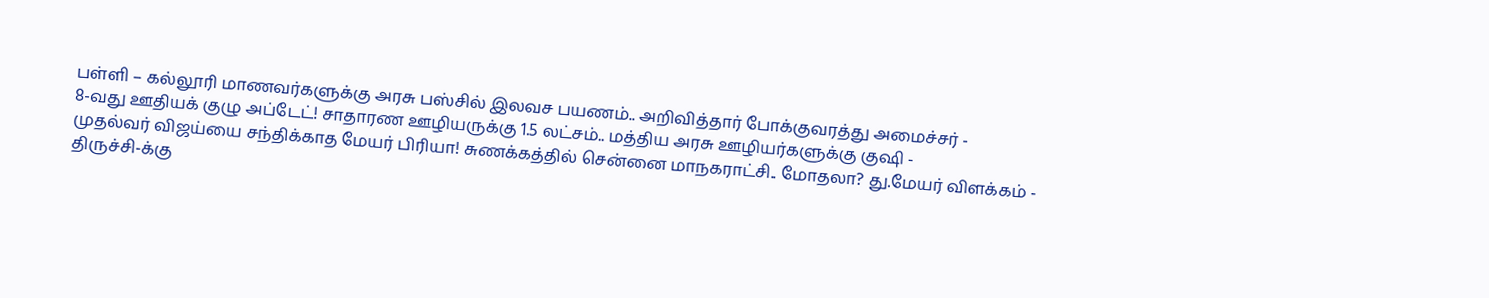பள்ளி – கல்லூரி மாணவர்களுக்கு அரசு பஸ்சில் இலவச பயணம்.. அறிவித்தார் போக்குவரத்து அமைச்சர் -
8-வது ஊதியக் குழு அப்டேட்! சாதாரண ஊழியருக்கு 1.5 லட்சம்.. மத்திய அரசு ஊழியர்களுக்கு குஷி -
முதல்வர் விஜய்யை சந்திக்காத மேயர் பிரியா! சுணக்கத்தில் சென்னை மாநகராட்சி.. மோதலா? து.மேயர் விளக்கம் -
திருச்சி-க்கு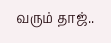வரும் தாஜ்..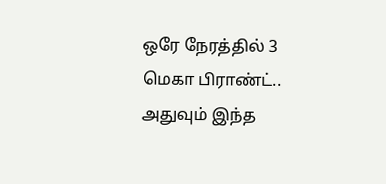ஒரே நேரத்தில் 3 மெகா பிராண்ட்.. அதுவும் இந்த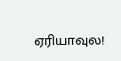ஏரியாவுல!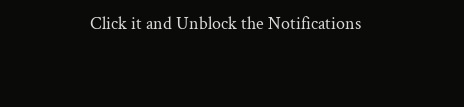Click it and Unblock the Notifications